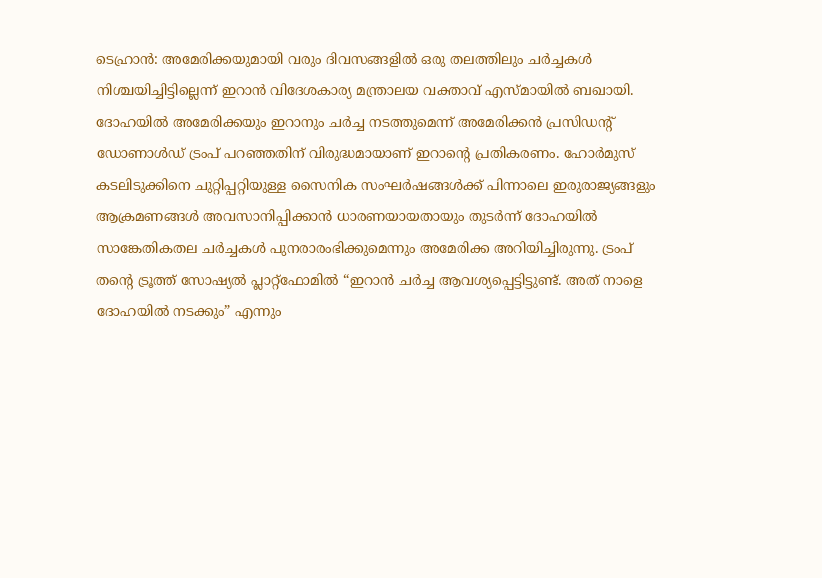ടെഹ്രാൻ: അമേരിക്കയുമായി വരും ദിവസങ്ങളിൽ ഒരു തലത്തിലും ചർച്ചകൾ നിശ്ചയിച്ചിട്ടില്ലെന്ന് ഇറാൻ വിദേശകാര്യ മന്ത്രാലയ വക്താവ് എസ്മായിൽ ബഖായി. ദോഹയിൽ അമേരിക്കയും ഇറാനും ചർച്ച നടത്തുമെന്ന് അമേരിക്കൻ പ്രസിഡന്റ് ഡോണാൾഡ് ട്രംപ് പറഞ്ഞതിന് വിരുദ്ധമായാണ് ഇറാന്റെ പ്രതികരണം. ഹോർമുസ് കടലിടുക്കിനെ ചുറ്റിപ്പറ്റിയുള്ള സൈനിക സംഘർഷങ്ങൾക്ക് പിന്നാലെ ഇരുരാജ്യങ്ങളും ആക്രമണങ്ങൾ അവസാനിപ്പിക്കാൻ ധാരണയായതായും തുടർന്ന് ദോഹയിൽ സാങ്കേതികതല ചർച്ചകൾ പുനരാരംഭിക്കുമെന്നും അമേരിക്ക അറിയിച്ചിരുന്നു. ട്രംപ് തന്റെ ട്രൂത്ത് സോഷ്യൽ പ്ലാറ്റ്ഫോമിൽ “ഇറാൻ ചർച്ച ആവശ്യപ്പെട്ടിട്ടുണ്ട്. അത് നാളെ ദോഹയിൽ നടക്കും” എന്നും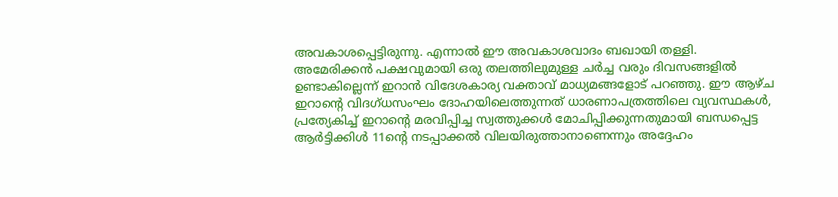അവകാശപ്പെട്ടിരുന്നു. എന്നാൽ ഈ അവകാശവാദം ബഖായി തള്ളി.
അമേരിക്കൻ പക്ഷവുമായി ഒരു തലത്തിലുമുള്ള ചർച്ച വരും ദിവസങ്ങളിൽ ഉണ്ടാകില്ലെന്ന് ഇറാൻ വിദേശകാര്യ വക്താവ് മാധ്യമങ്ങളോട് പറഞ്ഞു. ഈ ആഴ്ച ഇറാന്റെ വിദഗ്ധസംഘം ദോഹയിലെത്തുന്നത് ധാരണാപത്രത്തിലെ വ്യവസ്ഥകൾ, പ്രത്യേകിച്ച് ഇറാന്റെ മരവിപ്പിച്ച സ്വത്തുക്കൾ മോചിപ്പിക്കുന്നതുമായി ബന്ധപ്പെട്ട ആർട്ടിക്കിൾ 11ന്റെ നടപ്പാക്കൽ വിലയിരുത്താനാണെന്നും അദ്ദേഹം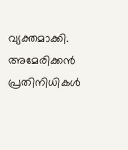വ്യക്തമാക്കി. അമേരിക്കൻ പ്രതിനിധികൾ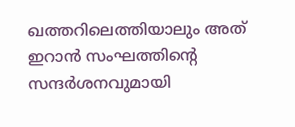ഖത്തറിലെത്തിയാലും അത് ഇറാൻ സംഘത്തിന്റെ സന്ദർശനവുമായി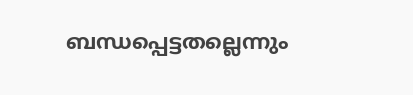ബന്ധപ്പെട്ടതല്ലെന്നും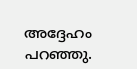അദ്ദേഹം പറഞ്ഞു.